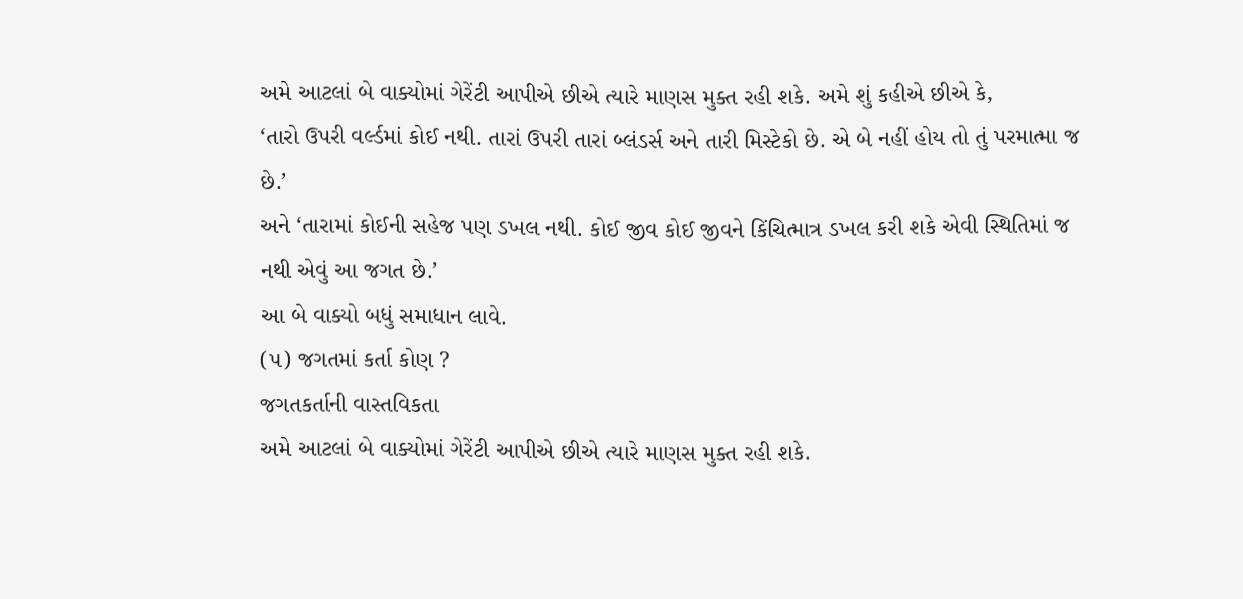અમે આટલાં બે વાક્યોમાં ગેરેંટી આપીએ છીએ ત્યારે માણસ મુક્ત રહી શકે. અમે શું કહીએ છીએ કે,
‘તારો ઉપરી વર્લ્ડમાં કોઈ નથી. તારાં ઉપરી તારાં બ્લંડર્સ અને તારી મિસ્ટેકો છે. એ બે નહીં હોય તો તું પરમાત્મા જ છે.’
અને ‘તારામાં કોઈની સહેજ પણ ડખલ નથી. કોઈ જીવ કોઈ જીવને કિંચિત્માત્ર ડખલ કરી શકે એવી સ્થિતિમાં જ નથી એવું આ જગત છે.’
આ બે વાક્યો બધું સમાધાન લાવે.
(૫) જગતમાં કર્તા કોણ ?
જગતકર્તાની વાસ્તવિકતા
અમે આટલાં બે વાક્યોમાં ગેરેંટી આપીએ છીએ ત્યારે માણસ મુક્ત રહી શકે.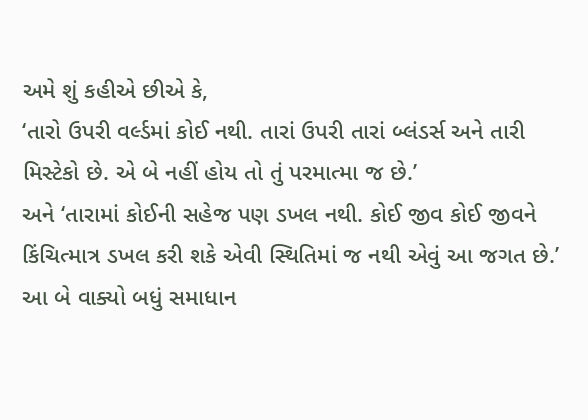અમે શું કહીએ છીએ કે,
‘તારો ઉપરી વર્લ્ડમાં કોઈ નથી. તારાં ઉપરી તારાં બ્લંડર્સ અને તારી મિસ્ટેકો છે. એ બે નહીં હોય તો તું પરમાત્મા જ છે.’
અને ‘તારામાં કોઈની સહેજ પણ ડખલ નથી. કોઈ જીવ કોઈ જીવને કિંચિત્માત્ર ડખલ કરી શકે એવી સ્થિતિમાં જ નથી એવું આ જગત છે.’
આ બે વાક્યો બધું સમાધાન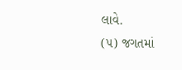લાવે.
(૫) જગતમાં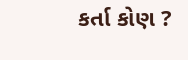કર્તા કોણ ?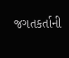જગતકર્તાની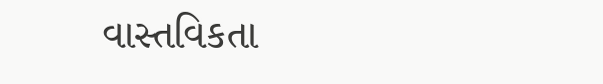વાસ્તવિકતા